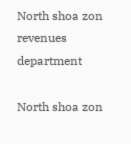North shoa zon revenues department

North shoa zon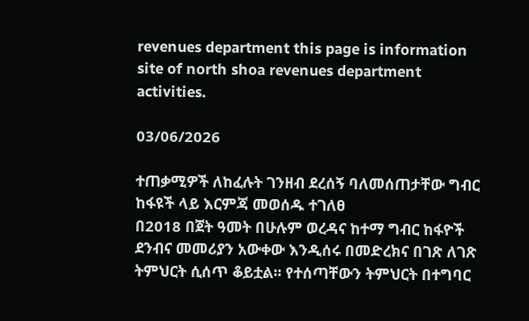revenues department this page is information site of north shoa revenues department activities.

03/06/2026

ተጠቃሚዎች ለከፈሉት ገንዘብ ደረሰኝ ባለመሰጠታቸው ግብር ከፋዩች ላይ እርምጃ መወሰዱ ተገለፀ
በ2018 በጀት ዓመት በሁሉም ወረዳና ከተማ ግብር ከፋዮች ደንብና መመሪያን አውቀው እንዲሰሩ በመድረክና በገጽ ለገጽ ትምህርት ሲሰጥ ቆይቷል፡፡ የተሰጣቸውን ትምህርት በተግባር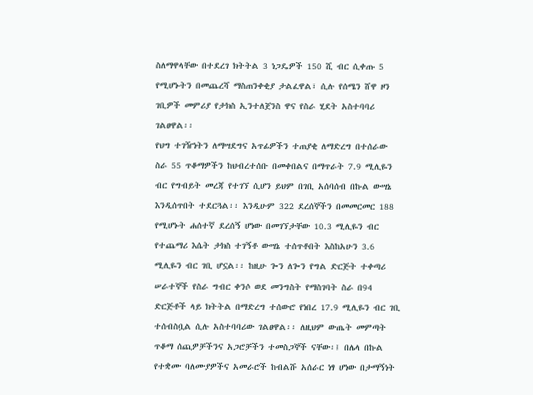ስለማዋላቸው በተደረገ ክትትል 3 ነጋዴዎች 150 ሺ ብር ሲቀጡ 5 የሚሆኑትን በመጨረሻ ማስጠንቀቂያ ታልፈዋል፣ ሲሉ የሰሜን ሸዋ ዞን ገቢዎች መምሪያ የታክስ ኢንተለጀንስ ዋና የስራ ሂደት አስተባባሪ ገልፀዋል፡፡
የህግ ተገዥነትን ለማሣደግና አጥፊዎችን ተጠያቂ ለማድረግ በተሰራው ስራ 55 ጥቆማዎችን ከህብረተሰቡ በመቀበልና በማጥራት 7.9 ሚሊዬን ብር የግብይት መረጃ የተገኘ ሲሆን ይህም በገቢ አሰባሰብ በኩል ውሣኔ እንዲሰጥበት ተደርጓል፡፡ እንዲሁም 322 ደረሰኞችን በመመርመር 188 የሚሆኑት ሐሰተኛ ደረሰኝ ሆነው በመገኘታቸው 10.3 ሚሊዬን ብር የተጨማሪ እሴት ታክስ ተገኝቶ ውሣኔ ተሰጥቶበት እስከአሁን 3.6 ሚሊዬን ብር ገቢ ሆኗል፡፡ ከዚሁ ጐን ለጐን የግል ድርጅት ተቀጣሪ ሠራተኞች የስራ ግብር ቀንሶ ወደ መንግስት የማስገባት ስራ በ94 ድርጅቶች ላይ ክትትል በማድረግ ተሰውሮ የነበረ 17.9 ሚሊዬን ብር ገቢ ተሰብስቧል ሲሉ አስተባባሪው ገልፀዋል፡፡ ለዚህም ውጤት መምጣት ጥቆማ ሰጪዎቻችንና አጋሮቻችን ተመስጋኞች ናቸው፡፤ በሌላ በኩል የተቋሙ ባለሙያዎችና አመራሮች ከብልሹ አሰራር ነፃ ሆነው በታማኝነት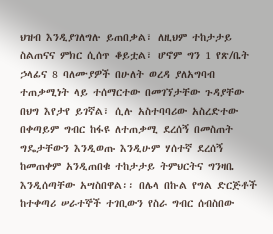ህዝብ እንዲያገለግሉ ይጠበቃል፣ ለዚህም ተከታታይ ስልጠናና ምክር ሲሰጥ ቆይቷል፣ ሆኖም ግን 1 የጽ/ቤት ኃላፊና 8 ባለሙያዎች በሁለት ወረዳ ያለአግባብ ተጠቃሚነት ላይ ተሰማርተው በመገኘታቸው ጉዳያቸው በህግ እየታየ ይገኛል፣ ሲሉ አስተባባሪው አስረድተው በቀጣይም ግብር ከፋዩ ለተጠቃሚ ደረሰኝ በመስጠት ግዴታቸውን እንዲወጡ እንዲሁም ሃሰተኛ ደረሰኝ ከመጠቀም አንዲጠበቁ ተከታታይ ትምህርትና ግንዛቤ እንዲሰጣቸው አሣስበዋል፡፡ በሌላ በኩል የግል ድርጅቶች ከተቀጣሪ ሠራተኞች ተገቢውን የስራ ግብር ሰብስበው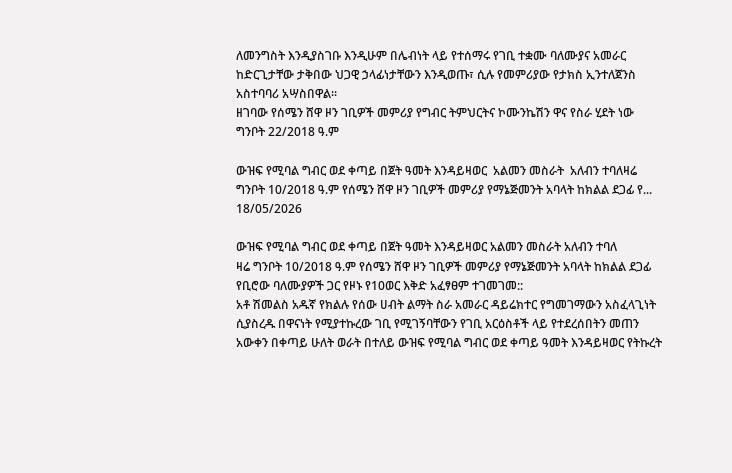ለመንግስት እንዲያስገቡ እንዲሁም በሌብነት ላይ የተሰማሩ የገቢ ተቋሙ ባለሙያና አመራር ከድርጊታቸው ታቅበው ህጋዊ ኃላፊነታቸውን እንዲወጡ፣ ሲሉ የመምሪያው የታክስ ኢንተለጀንስ አስተባባሪ አሣስበዋል፡፡
ዘገባው የሰሜን ሸዋ ዞን ገቢዎች መምሪያ የግብር ትምህርትና ኮሙንኬሽን ዋና የስራ ሂደት ነው ግንቦት 22/2018 ዓ.ም

ውዝፍ የሚባል ግብር ወደ ቀጣይ በጀት ዓመት እንዳይዛወር  አልመን መስራት  አለብን ተባለዛሬ ግንቦት 10/2018 ዓ.ም የሰሜን ሸዋ ዞን ገቢዎች መምሪያ የማኔጅመንት አባላት ከክልል ደጋፊ የ...
18/05/2026

ውዝፍ የሚባል ግብር ወደ ቀጣይ በጀት ዓመት እንዳይዛወር አልመን መስራት አለብን ተባለ
ዛሬ ግንቦት 10/2018 ዓ.ም የሰሜን ሸዋ ዞን ገቢዎች መምሪያ የማኔጅመንት አባላት ከክልል ደጋፊ የቢሮው ባለሙያዎች ጋር የዞኑ የ10ወር እቅድ አፈፃፀም ተገመገመ::
አቶ ሽመልስ አዱኛ የክልሉ የሰው ሀብት ልማት ስራ አመራር ዳይሬክተር የግመገማውን አስፈላጊነት ሲያስረዱ በዋናነት የሚያተኩረው ገቢ የሚገኝባቸውን የገቢ አርዕስቶች ላይ የተደረሰበትን መጠን አውቀን በቀጣይ ሁለት ወራት በተለይ ውዝፍ የሚባል ግብር ወደ ቀጣይ ዓመት እንዳይዛወር የትኩረት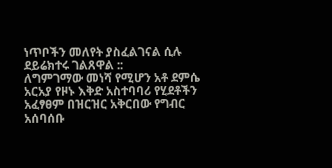ነጥቦችን መለየት ያስፈልገናል ሲሉ ደይሬክተሩ ገልጸዋል ::
ለግምገማው መነሻ የሚሆን አቶ ደምሴ አርአያ የዞኑ እቅድ አስተባባሪ የሂደቶችን አፈፃፀም በዝርዝር አቅርበው የግብር አሰባሰቡ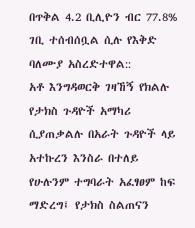በጥቅል 4.2 ቢሊዮን ብር 77.8% ገቢ ተሰብሰቧል ሲሉ የእቅድ ባለሙያ አስረድተዋል::
አቶ እንግዳወርቅ ገዛኸኝ የክልሉ የታክስ ጉዳዮች አማካሪ ሲያጠቃልሉ በአራት ጉዳዮች ላይ አተኩረን እንስራ በተለይ የሁሉንም ተግባራት አፈፃፀም ከፍ ማድረግ፤ የታክስ ስልጠናን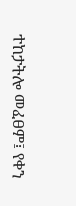ተከታትሎ መፈፀም፤ የቀን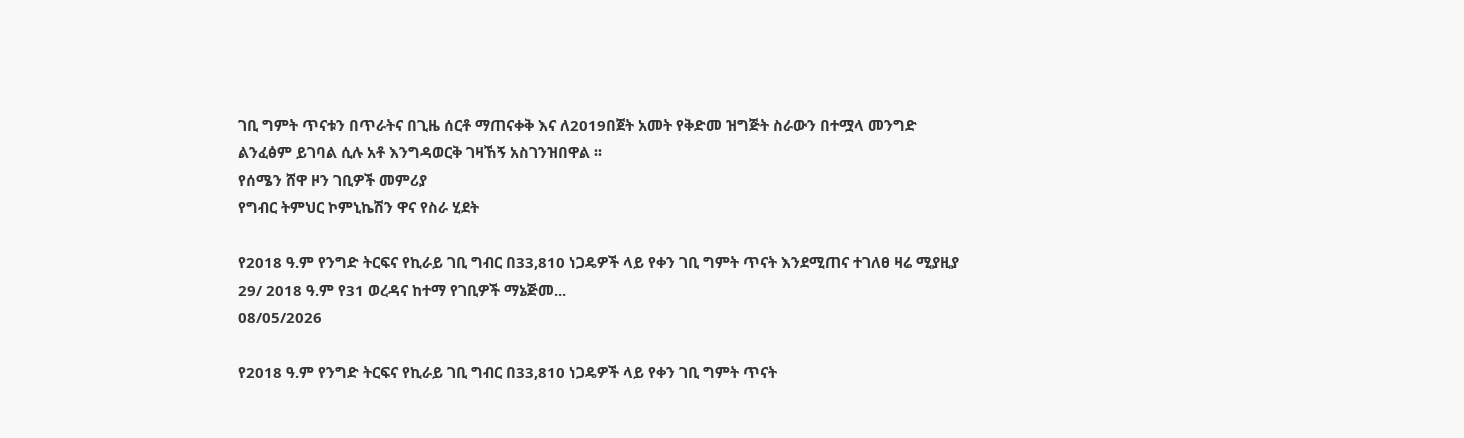ገቢ ግምት ጥናቱን በጥራትና በጊዜ ሰርቶ ማጠናቀቅ እና ለ2019በጀት አመት የቅድመ ዝግጅት ስራውን በተሟላ መንግድ ልንፈፅም ይገባል ሲሉ አቶ እንግዳወርቅ ገዛኸኝ አስገንዝበዋል ፡፡
የሰሜን ሸዋ ዞን ገቢዎች መምሪያ
የግብር ትምህር ኮምኒኬሽን ዋና የስራ ሂደት

የ2018 ዓ.ም የንግድ ትርፍና የኪራይ ገቢ ግብር በ33,810 ነጋዴዎች ላይ የቀን ገቢ ግምት ጥናት እንደሚጠና ተገለፀ ዛሬ ሚያዚያ 29/ 2018 ዓ.ም የ31 ወረዳና ከተማ የገቢዎች ማኔጅመ...
08/05/2026

የ2018 ዓ.ም የንግድ ትርፍና የኪራይ ገቢ ግብር በ33,810 ነጋዴዎች ላይ የቀን ገቢ ግምት ጥናት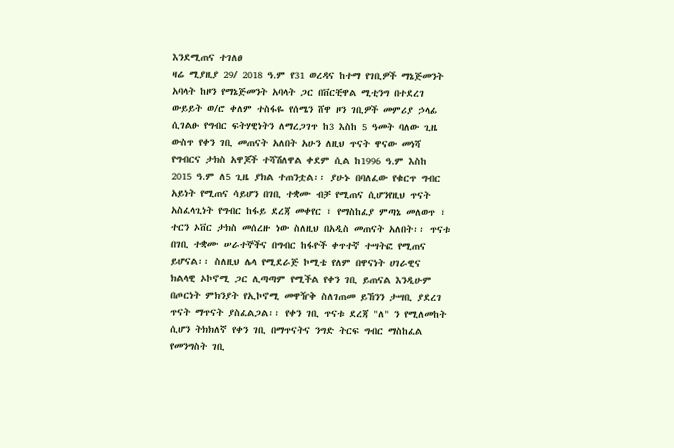እንደሚጠና ተገለፀ
ዛሬ ሚያዚያ 29/ 2018 ዓ.ም የ31 ወረዳና ከተማ የገቢዎች ማኔጅመንት አባላት ከዞን የማኔጅመንት አባላት ጋር በቨርቺዋል ሚቲንግ በተደረገ ውይይት ወ/ሮ ቀለም ተስፋዬ የሰሜን ሸዋ ዞን ገቢዎች መምሪያ ኃላፊ ሲገልፁ የግብር ፍትሃዊነትን ለማረጋገጥ ከ3 እስከ 5 ዓመት ባለው ጊዜ ውስጥ የቀን ገቢ መጠናት አለበት አሁን ለዚህ ጥናት ዋናው መነሻ የግብርና ታክስ አዋጆች ተሻሽለዋል ቀደም ሲል ከ1996 ዓ.ም እስከ 2015 ዓ.ም ለ5 ጊዜ ያክል ተጠንቷል፡፡ ያሁኑ በባለፈው የቁርጥ ግብር አይነት የሚጠና ሳይሆን በገቢ ተቋሙ ብቻ የሚጠና ሲሆንየዚህ ጥናት አስፈላጊነት የግብር ከፋይ ደረጃ መቀየር ፣ የማስከፈያ ምጣኔ መለወጥ ፣ ተርን ኦቨር ታክስ መሰረዙ ነው ስለዚህ በአዲስ መጠናት አለበት፡፡ ጥናቱ በገቢ ተቋሙ ሠራተኞችና በግብር ከፋዮች ቀጥተኛ ተሣትፎ የሚጠና ይሆናል፡፡ ስለዚህ ሌላ የሚደራጅ ኮሚቴ የለም በዋናነት ሀገራዊና ክልላዊ ኦኮኖሚ ጋር ሊጣጣም የሚችል የቀን ገቢ ይጠናል እንዲሁም በጦርነት ምክንያት የኢኮኖሚ መዋዥቅ ስለገጠመ ይኸንን ታሣቢ ያደረገ ጥናት ማጥናት ያስፈልጋል፡፡ የቀን ገቢ ጥናቱ ደረጃ "ለ" ን የሚለመከት ሲሆን ትክክለኛ የቀን ገቢ በማጥናትና ንግድ ትርፍ ግብር ማስከፈል የመንግስት ገቢ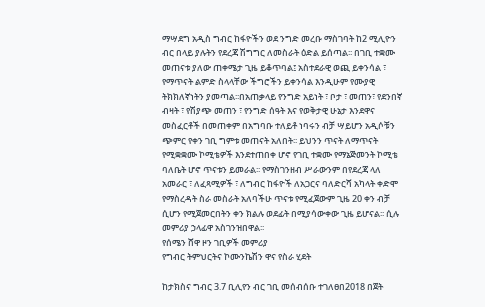ማሣደግ አዲስ ግብር ከፋዮችን ወደ ንግድ መረቡ ማስገባት ከ2 ሚሊዮን ብር በላይ ያሉትን የደረጃ ሽግግር ለመስራት ዕድል ይሰጣል፡፡ በገቢ ተቋሙ መጠናቱ ያለው ጠቀሜታ ጊዜ ይቆጥባል፤ አስተደራዊ ወጪ ይቀንሳል ፣ የማጥናት ልምድ ስላላቸው ችግሮችን ይቀንሳል እንዲሁም የሙያዊ ትክክለኛነትን ያመጣል፡፡በአጠቃላይ የንግድ አይነት ፣ ቦታ ፣ መጠን፣ የደንበኛ ብዛት ፣ የሽያጭ መጠን ፣ የንግድ ሰዓት እና የወቅታዊ ሁኔታ እንደዋና መስፈርቶች በመጠቀም በአግባቡ ተለይቶ ነባሩን ብቻ ሣይሆን አዲሶቹን ጭምር የቀን ገቢ ግምቱ መጠናት አለበት፡፡ ይህንን ጥናት ለማጥናት የሚቋቋሙ ኮሚቴዎች እንደተጠበቀ ሆኖ የገቢ ተቋሙ የማኔጅመንት ኮሚቴ ባለቤት ሆኖ ጥናቱን ይመራል፡፡ የማስገንዘብ ሥራውንም በየደረጃ ላለ አመራር ፣ ለፈጻሚዎች ፣ ለግብር ከፋዮች ለአጋርና ባለድርሻ አካላት ቀድሞ የማስረዳት ስራ መስራት አለባችሁ ጥናቱ የሚፈጀውም ጊዜ 20 ቀን ብቻ ሲሆን የሚጀመርበትን ቀን ክልሉ ወደፊት በሚያሳውቀው ጊዜ ይሆናል፡፡ ሲሉ መምሪያ ኃላፊዋ አስገንዝበዋል፡፡
የሰሜን ሸዋ ዞን ገቢዎች መምሪያ
የግብር ትምህርትና ኮሙንኬሽን ዋና የስራ ሂደት

ከታክስና ግብር 3.7 ቢሊየን ብር ገቢ መሰብሰቡ ተገለፀበ2018 በጀት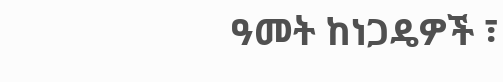ዓመት ከነጋዴዎች ፣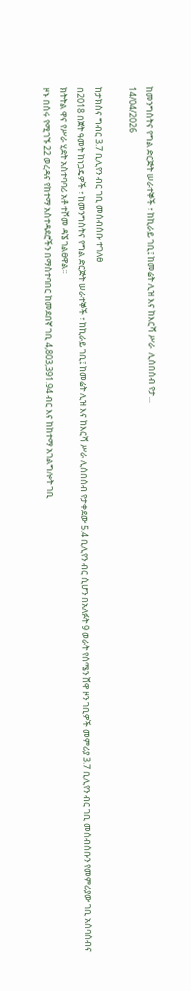ከመንግስትና የግል ድርጅት ሠራተኞች ፣ ከኪራይ ገቢ፤ ከመሬት ሊዝ እና ከእርሻ ሥራ  ሊሰበሰብ የታ...
14/04/2026

ከታክስና ግብር 3.7 ቢሊየን ብር ገቢ መሰብሰቡ ተገለፀ
በ2018 በጀት ዓመት ከነጋዴዎች ፣ ከመንግስትና የግል ድርጅት ሠራተኞች ፣ ከኪራይ ገቢ፤ ከመሬት ሊዝ እና ከእርሻ ሥራ ሊሰበሰብ የታቀደው 5.4 ቢሊየን ብር ሲሆን በአለፉት 9 ወራት የሰሜን ሸዋ ዞን ገቢዎች መምሪያ 3.7 ቢሊየን ብር ገቢ መሰብሰቡን የመምሪያው ገቢ አሰባሰብና ክትትል ዋና የሥራ ሂደት አስተባባሪ አቶ ተሾመ ዳኜ ገልፀዋል፡፡
ዞኑ በሰሩ የሚገኙ 22 ወረዳና የከተማ አስተዳደሮችን በማስተባበር ከመደበኛ ገቢ 4,803,391.94 ብር እና ከከተማ አገልግሎት ገቢ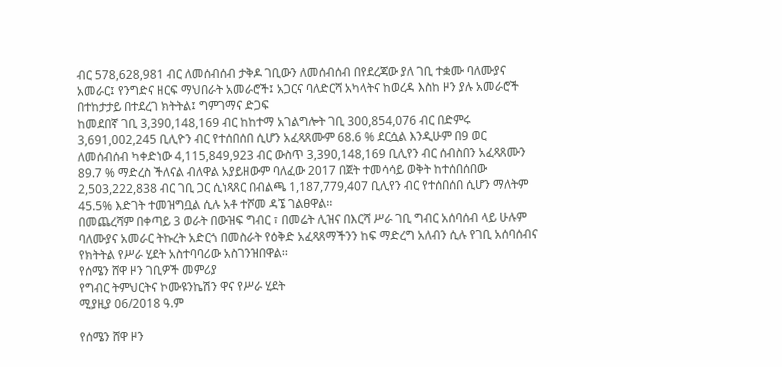ብር 578,628,981 ብር ለመሰብሰብ ታቅዶ ገቢውን ለመሰብሰብ በየደረጃው ያለ ገቢ ተቋሙ ባለሙያና አመራር፤ የንግድና ዘርፍ ማህበራት አመራሮች፤ አጋርና ባለድርሻ አካላትና ከወረዳ እስከ ዞን ያሉ አመራሮች በተከታታይ በተደረገ ክትትል፤ ግምገማና ድጋፍ
ከመደበኛ ገቢ 3,390,148,169 ብር ከከተማ አገልግሎት ገቢ 300,854,076 ብር በድምሩ 3,691,002,245 ቢሊዮን ብር የተሰበሰበ ሲሆን አፈጻጸሙም 68.6 % ደርሷል እንዲሁም በ9 ወር ለመሰብሰብ ካቀድነው 4,115,849,923 ብር ውስጥ 3,390,148,169 ቢሊየን ብር ሰብስበን አፈጻጸሙን 89.7 % ማድረስ ችለናል ብለዋል አያይዘውም ባለፈው 2017 በጀት ተመሳሳይ ወቅት ከተሰበሰበው 2,503,222,838 ብር ገቢ ጋር ሲነጻጸር በብልጫ 1,187,779,407 ቢሊየን ብር የተሰበሰበ ሲሆን ማለትም 45.5% እድገት ተመዝግቧል ሲሉ አቶ ተሾመ ዳኜ ገልፀዋል፡፡
በመጨረሻም በቀጣይ 3 ወራት በውዝፍ ግብር ፣ በመሬት ሊዝና በእርሻ ሥራ ገቢ ግብር አሰባሰብ ላይ ሁሉም ባለሙያና አመራር ትኩረት አድርጎ በመስራት የዕቅድ አፈጻጸማችንን ከፍ ማድረግ አለብን ሲሉ የገቢ አሰባሰብና የክትትል የሥራ ሂደት አስተባባሪው አስገንዝበዋል፡፡
የሰሜን ሸዋ ዞን ገቢዎች መምሪያ
የግብር ትምህርትና ኮሙዩንኬሽን ዋና የሥራ ሂደት
ሚያዚያ 06/2018 ዓ.ም

የሰሜን ሸዋ ዞን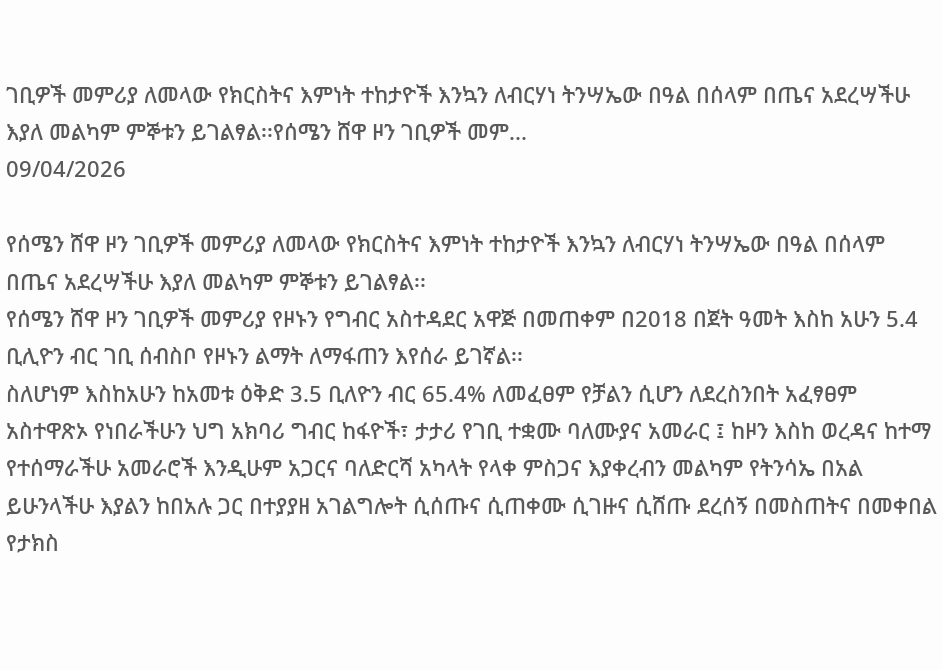ገቢዎች መምሪያ ለመላው የክርስትና እምነት ተከታዮች እንኳን ለብርሃነ ትንሣኤው በዓል በሰላም በጤና አደረሣችሁ እያለ መልካም ምኞቱን ይገልፃል፡፡የሰሜን ሸዋ ዞን ገቢዎች መም...
09/04/2026

የሰሜን ሸዋ ዞን ገቢዎች መምሪያ ለመላው የክርስትና እምነት ተከታዮች እንኳን ለብርሃነ ትንሣኤው በዓል በሰላም በጤና አደረሣችሁ እያለ መልካም ምኞቱን ይገልፃል፡፡
የሰሜን ሸዋ ዞን ገቢዎች መምሪያ የዞኑን የግብር አስተዳደር አዋጅ በመጠቀም በ2018 በጀት ዓመት እስከ አሁን 5.4 ቢሊዮን ብር ገቢ ሰብስቦ የዞኑን ልማት ለማፋጠን እየሰራ ይገኛል፡፡
ስለሆነም እስከአሁን ከአመቱ ዕቅድ 3.5 ቢለዮን ብር 65.4% ለመፈፀም የቻልን ሲሆን ለደረስንበት አፈፃፀም አስተዋጽኦ የነበራችሁን ህግ አክባሪ ግብር ከፋዮች፣ ታታሪ የገቢ ተቋሙ ባለሙያና አመራር ፤ ከዞን እስከ ወረዳና ከተማ የተሰማራችሁ አመራሮች እንዲሁም አጋርና ባለድርሻ አካላት የላቀ ምስጋና እያቀረብን መልካም የትንሳኤ በአል ይሁንላችሁ እያልን ከበአሉ ጋር በተያያዘ አገልግሎት ሲሰጡና ሲጠቀሙ ሲገዙና ሲሸጡ ደረሰኝ በመስጠትና በመቀበል የታክስ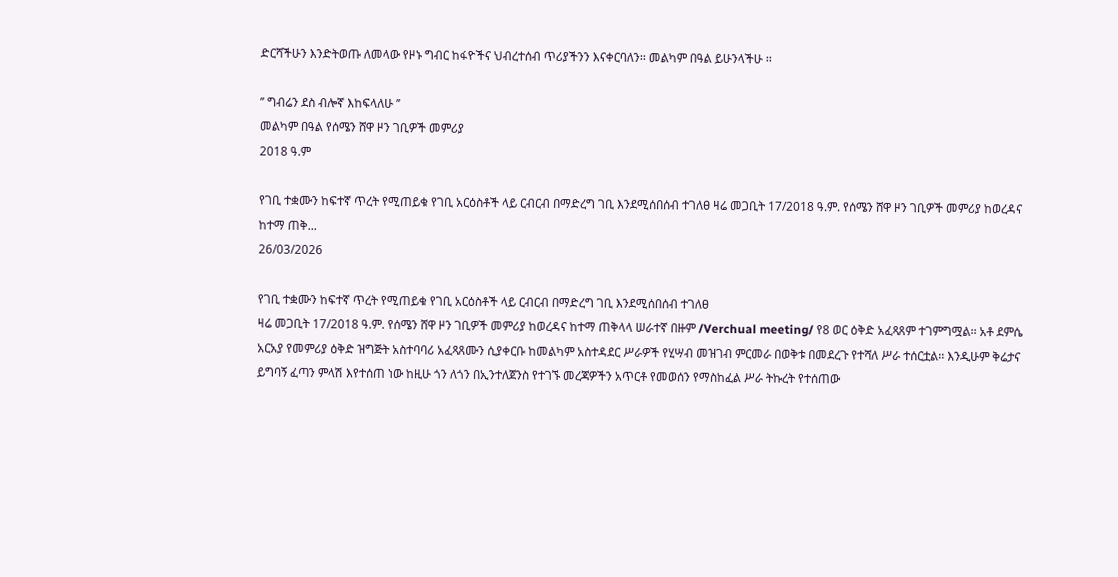ድርሻችሁን እንድትወጡ ለመላው የዞኑ ግብር ከፋዮችና ህብረተሰብ ጥሪያችንን እናቀርባለን፡፡ መልካም በዓል ይሁንላችሁ ፡፡

’’ ግብሬን ደስ ብሎኛ እከፍላለሁ ’’
መልካም በዓል የሰሜን ሸዋ ዞን ገቢዎች መምሪያ
2018 ዓ.ም

የገቢ ተቋሙን ከፍተኛ ጥረት የሚጠይቁ የገቢ አርዕስቶች ላይ ርብርብ በማድረግ ገቢ እንደሚሰበሰብ ተገለፀ ዛሬ መጋቢት 17/2018 ዓ.ም. የሰሜን ሸዋ ዞን ገቢዎች መምሪያ ከወረዳና ከተማ ጠቅ...
26/03/2026

የገቢ ተቋሙን ከፍተኛ ጥረት የሚጠይቁ የገቢ አርዕስቶች ላይ ርብርብ በማድረግ ገቢ እንደሚሰበሰብ ተገለፀ
ዛሬ መጋቢት 17/2018 ዓ.ም. የሰሜን ሸዋ ዞን ገቢዎች መምሪያ ከወረዳና ከተማ ጠቅላላ ሠራተኛ በዙም /Verchual meeting/ የ8 ወር ዕቅድ አፈጻጸም ተገምግሟል፡፡ አቶ ደምሴ አርአያ የመምሪያ ዕቅድ ዝግጅት አስተባባሪ አፈጻጸሙን ሲያቀርቡ ከመልካም አስተዳደር ሥራዎች የሂሣብ መዝገብ ምርመራ በወቅቱ በመደረጉ የተሻለ ሥራ ተሰርቷል፡፡ እንዲሁም ቅሬታና ይግባኝ ፈጣን ምላሽ እየተሰጠ ነው ከዚሁ ጎን ለጎን በኢንተለጀንስ የተገኙ መረጃዎችን አጥርቶ የመወሰን የማስከፈል ሥራ ትኩረት የተሰጠው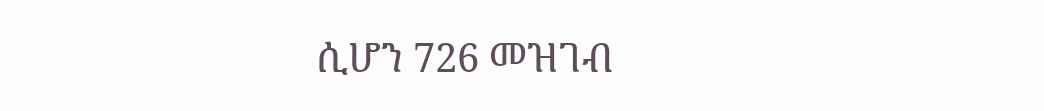ሲሆን 726 መዝገብ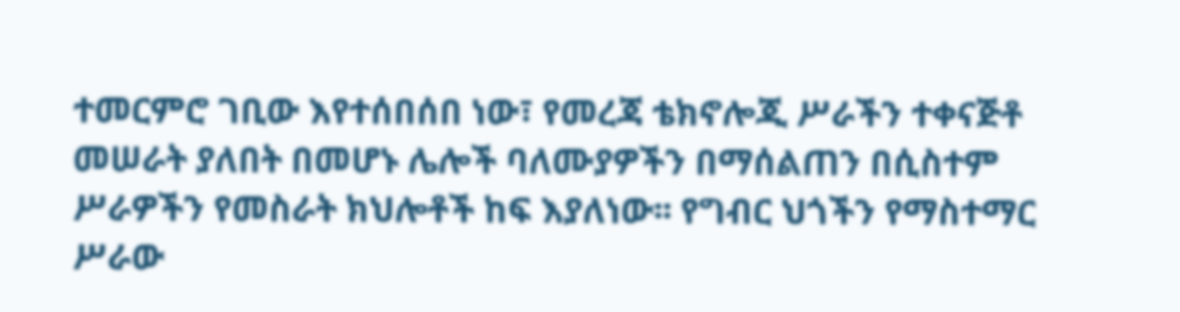ተመርምሮ ገቢው እየተሰበሰበ ነው፣ የመረጃ ቴክኖሎጂ ሥራችን ተቀናጅቶ መሠራት ያለበት በመሆኑ ሌሎች ባለሙያዎችን በማሰልጠን በሲስተም ሥራዎችን የመስራት ክህሎቶች ከፍ እያለነው፡፡ የግብር ህጎችን የማስተማር ሥራው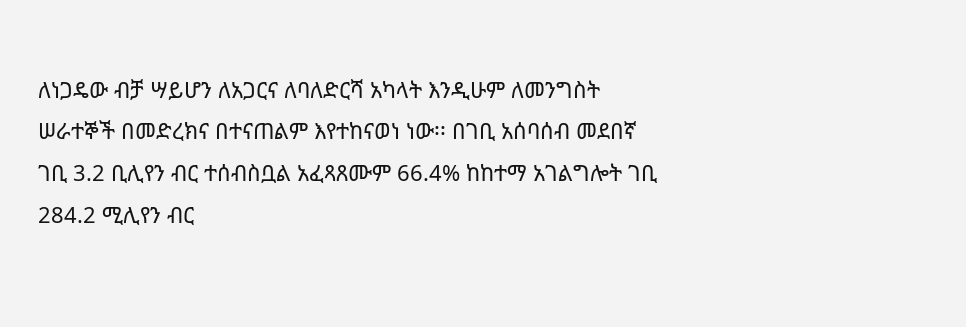ለነጋዴው ብቻ ሣይሆን ለአጋርና ለባለድርሻ አካላት እንዲሁም ለመንግስት ሠራተኞች በመድረክና በተናጠልም እየተከናወነ ነው፡፡ በገቢ አሰባሰብ መደበኛ ገቢ 3.2 ቢሊየን ብር ተሰብስቧል አፈጻጸሙም 66.4% ከከተማ አገልግሎት ገቢ 284.2 ሚሊየን ብር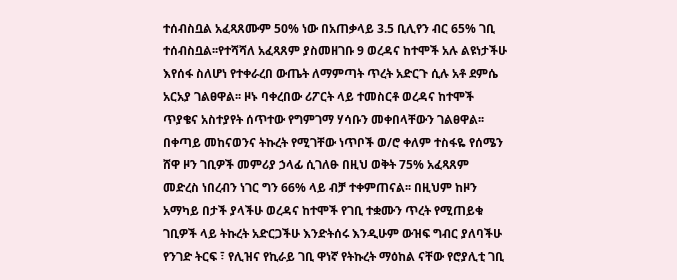ተሰብስቧል አፈጻጸሙም 50% ነው በአጠቃላይ 3.5 ቢሊየን ብር 65% ገቢ ተሰብስቧል፡፡የተሻሻለ አፈጻጸም ያስመዘገቡ 9 ወረዳና ከተሞች አሉ ልዩነታችሁ እየሰፋ ስለሆነ የተቀራረበ ውጤት ለማምጣት ጥረት አድርጉ ሲሉ አቶ ደምሴ አርአያ ገልፀዋል፡፡ ዞኑ ባቀረበው ሪፖርት ላይ ተመስርቶ ወረዳና ከተሞች ጥያቄና አስተያየት ሰጥተው የግምገማ ሃሳቡን መቀበላቸውን ገልፀዋል፡፡
በቀጣይ መከናወንና ትኩረት የሚገቸው ነጥቦች ወ/ሮ ቀለም ተስፋዬ የሰሜን ሸዋ ዞን ገቢዎች መምሪያ ኃላፊ ሲገለፁ በዚህ ወቅት 75% አፈጻጸም መድረስ ነበረብን ነገር ግን 66% ላይ ብቻ ተቀምጠናል፡፡ በዚህም ከዞን አማካይ በታች ያላችሁ ወረዳና ከተሞች የገቢ ተቋሙን ጥረት የሚጠይቁ ገቢዎች ላይ ትኩረት አድርጋችሁ እንድትሰሩ እንዲሁም ውዝፍ ግብር ያለባችሁ የንገድ ትርፍ ፣ የሊዝና የኪራይ ገቢ ዋነኛ የትኩረት ማዕከል ናቸው የሮያሊቲ ገቢ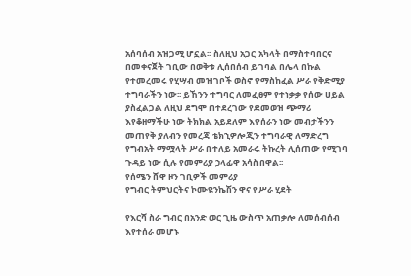አሰባሰብ አዝጋሚ ሆኗል፡፡ ስለዚህ አጋር አካላት በማስተባበርና በመቀናጀት ገቢው በወቅቱ ሊሰበሰብ ይገባል በሌላ በኩል የተመረመሩ የሂሣብ መዝገቦች ወስኖ የማስከፈል ሥራ የቅድሚያ ተግባራችን ነው፡፡ ይኸንን ተግባር ለመፈፀም የተነቃቃ የሰው ሀይል ያስፈልጋል ለዚህ ደግሞ በተደረገው የደመወዝ ጭማሪ እየቆዘማችሁ ነው ትክክል አይደለም እየሰራን ነው መብታችንን መጠየቅ ያለብን የመረጃ ቴክኂዎሎጂን ተግባራዊ ለማድረግ የግብአት ማሟላት ሥራ በተለይ አመራሩ ትኩረት ሊሰጠው የሚገባ ጉዳይ ነው ሲሉ የመምሪያ ኃላፊዋ አሳስበዋል፡፡
የሰሜን ሸዋ ዞን ገቢዎች መምሪያ
የግብር ትምህርትና ኮሙዩንኬሽን ዋና የሥራ ሂደት

የእርሻ ስራ ግብር በአንድ ወር ጊዜ ውስጥ አጠቃሎ ለመሰብሰብ እየተሰራ መሆኑ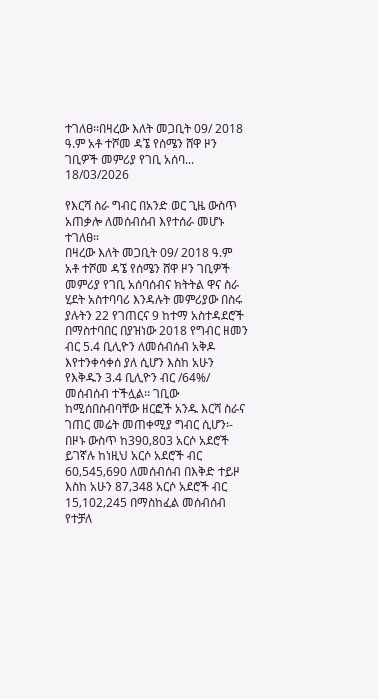ተገለፀ፡፡በዛረው እለት መጋቢት 09/ 2018 ዓ.ም አቶ ተሾመ ዳኜ የሰሜን ሸዋ ዞን ገቢዎች መምሪያ የገቢ አሰባ...
18/03/2026

የእርሻ ስራ ግብር በአንድ ወር ጊዜ ውስጥ አጠቃሎ ለመሰብሰብ እየተሰራ መሆኑ ተገለፀ፡፡
በዛረው እለት መጋቢት 09/ 2018 ዓ.ም አቶ ተሾመ ዳኜ የሰሜን ሸዋ ዞን ገቢዎች መምሪያ የገቢ አሰባሰብና ክትትል ዋና ስራ ሂደት አስተባባሪ እንዳሉት መምሪያው በስሩ ያሉትን 22 የገጠርና 9 ከተማ አስተዳደሮች በማስተባበር በያዝነው 2018 የግብር ዘመን ብር 5.4 ቢሊዮን ለመሰብሰብ አቅዶ እየተንቀሳቀሰ ያለ ሲሆን እስከ አሁን የእቅዱን 3.4 ቢሊዮን ብር /64%/ መሰብሰብ ተችሏል፡፡ ገቢው ከሚሰበስብባቸው ዘርፎች አንዱ እርሻ ስራና ገጠር መሬት መጠቀሚያ ግብር ሲሆን፡- በዞኑ ውስጥ ከ390‚803 አርሶ አደሮች ይገኛሉ ከነዚህ አርሶ አደሮች ብር 60‚545‚690 ለመሰብሰብ በእቅድ ተይዞ እስከ አሁን 87‚348 አርሶ አደሮች ብር 15‚102‚245 በማስከፈል መሰብሰብ የተቻለ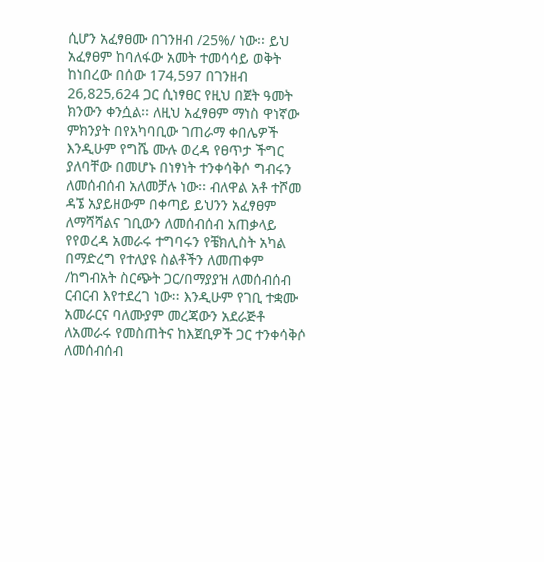ሲሆን አፈፃፀሙ በገንዘብ /25%/ ነው፡፡ ይህ አፈፃፀም ከባለፋው አመት ተመሳሳይ ወቅት ከነበረው በሰው 174‚597 በገንዘብ 26‚825‚624 ጋር ሲነፃፀር የዚህ በጀት ዓመት ክንውን ቀንሷል፡፡ ለዚህ አፈፃፀም ማነስ ዋነኛው ምክንያት በየአካባቢው ገጠራማ ቀበሌዎች እንዲሁም የግሼ ሙሉ ወረዳ የፀጥታ ችግር ያለባቸው በመሆኑ በነፃነት ተንቀሳቅሶ ግብሩን ለመሰብሰብ አለመቻሉ ነው፡፡ ብለዋል አቶ ተሾመ ዳኜ አያይዘውም በቀጣይ ይህንን አፈፃፀም ለማሻሻልና ገቢውን ለመሰብሰብ አጠቃላይ የየወረዳ አመራሩ ተግባሩን የቼክሊስት አካል በማድረግ የተለያዩ ስልቶችን ለመጠቀም /ከግብአት ስርጭት ጋር/በማያያዝ ለመሰብሰብ ርብርብ እየተደረገ ነው፡፡ እንዲሁም የገቢ ተቋሙ አመራርና ባለሙያም መረጃውን አደራጅቶ ለአመራሩ የመስጠትና ከእጀቢዎች ጋር ተንቀሳቅሶ ለመሰብሰብ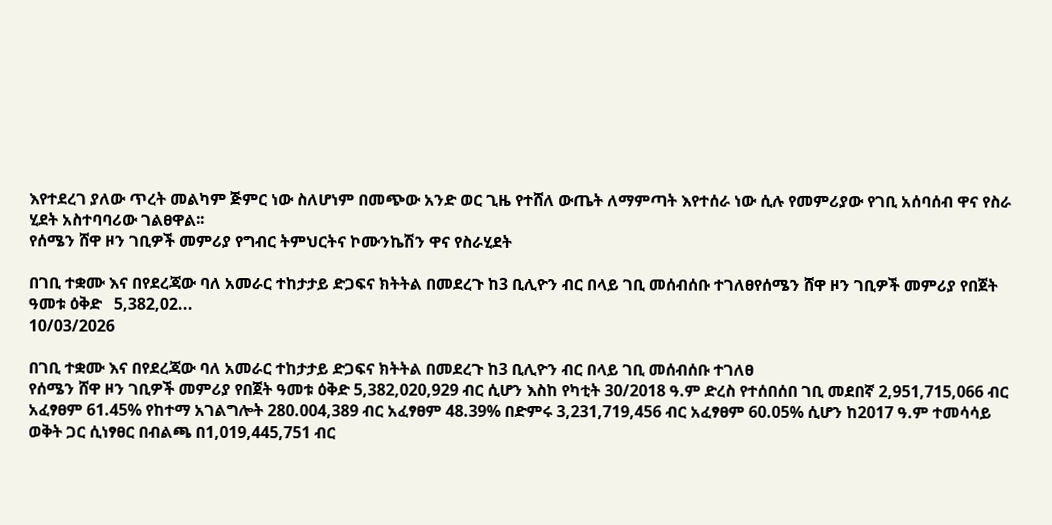እየተደረገ ያለው ጥረት መልካም ጅምር ነው ስለሆነም በመጭው አንድ ወር ጊዜ የተሸለ ውጤት ለማምጣት እየተሰራ ነው ሲሉ የመምሪያው የገቢ አሰባሰብ ዋና የስራ ሂደት አስተባባሪው ገልፀዋል፡፡
የሰሜን ሸዋ ዞን ገቢዎች መምሪያ የግብር ትምህርትና ኮሙንኬሽን ዋና የስራሂደት

በገቢ ተቋሙ እና በየደረጃው ባለ አመራር ተከታታይ ድጋፍና ክትትል በመደረጉ ከ3 ቢሊዮን ብር በላይ ገቢ መሰብሰቡ ተገለፀየሰሜን ሸዋ ዞን ገቢዎች መምሪያ የበጀት ዓመቱ ዕቅድ   5,382,02...
10/03/2026

በገቢ ተቋሙ እና በየደረጃው ባለ አመራር ተከታታይ ድጋፍና ክትትል በመደረጉ ከ3 ቢሊዮን ብር በላይ ገቢ መሰብሰቡ ተገለፀ
የሰሜን ሸዋ ዞን ገቢዎች መምሪያ የበጀት ዓመቱ ዕቅድ 5,382,020,929 ብር ሲሆን እስከ የካቲት 30/2018 ዓ.ም ድረስ የተሰበሰበ ገቢ መደበኛ 2,951,715,066 ብር አፈፃፀም 61.45% የከተማ አገልግሎት 280.004,389 ብር አፈፃፀም 48.39% በድምሩ 3,231,719,456 ብር አፈፃፀም 60.05% ሲሆን ከ2017 ዓ.ም ተመሳሳይ ወቅት ጋር ሲነፃፀር በብልጫ በ1,019,445,751 ብር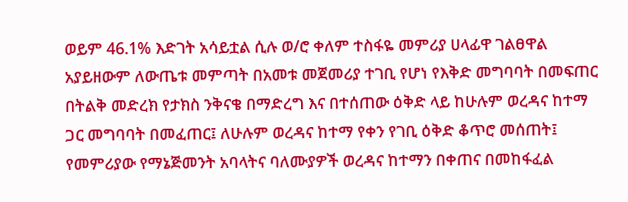ወይም 46.1% እድገት አሳይቷል ሲሉ ወ/ሮ ቀለም ተስፋዬ መምሪያ ሀላፊዋ ገልፀዋል አያይዘውም ለውጤቱ መምጣት በአመቱ መጀመሪያ ተገቢ የሆነ የእቅድ መግባባት በመፍጠር በትልቅ መድረክ የታክስ ንቅናቄ በማድረግ እና በተሰጠው ዕቅድ ላይ ከሁሉም ወረዳና ከተማ ጋር መግባባት በመፈጠር፤ ለሁሉም ወረዳና ከተማ የቀን የገቢ ዕቅድ ቆጥሮ መሰጠት፤ የመምሪያው የማኔጅመንት አባላትና ባለሙያዎች ወረዳና ከተማን በቀጠና በመከፋፈል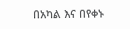በአካል እና በየቀኑ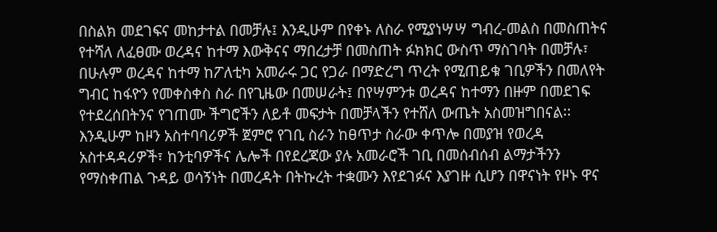በስልክ መደገፍና መከታተል በመቻሉ፤ እንዲሁም በየቀኑ ለስራ የሚያነሣሣ ግብረ-መልስ በመስጠትና የተሻለ ለፈፀሙ ወረዳና ከተማ እውቅናና ማበረታቻ በመስጠት ፉክክር ውስጥ ማስገባት በመቻሉ፣ በሁሉም ወረዳና ከተማ ከፖለቲካ አመራሩ ጋር የጋራ በማድረግ ጥረት የሚጠይቁ ገቢዎችን በመለየት ግብር ከፋዮን የመቀስቀስ ስራ በየጊዜው በመሠራት፤ በየሣምንቱ ወረዳና ከተማን በዙም በመደገፍ የተደረሰበትንና የገጠሙ ችግሮችን ለይቶ መፍታት በመቻላችን የተሸለ ውጤት አስመዝግበናል፡፡ እንዲሁም ከዞን አስተባባሪዎች ጀምሮ የገቢ ስራን ከፀጥታ ስራው ቀጥሎ በመያዝ የወረዳ አስተዳዳሪዎች፣ ከንቲባዎችና ሌሎች በየደረጃው ያሉ አመራሮች ገቢ በመሰብሰብ ልማታችንን የማስቀጠል ጉዳይ ወሳኝነት በመረዳት በትኩረት ተቋሙን እየደገፉና እያገዙ ሲሆን በዋናነት የዞኑ ዋና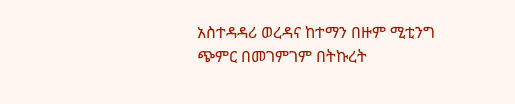አስተዳዳሪ ወረዳና ከተማን በዙም ሚቲንግ ጭምር በመገምገም በትኩረት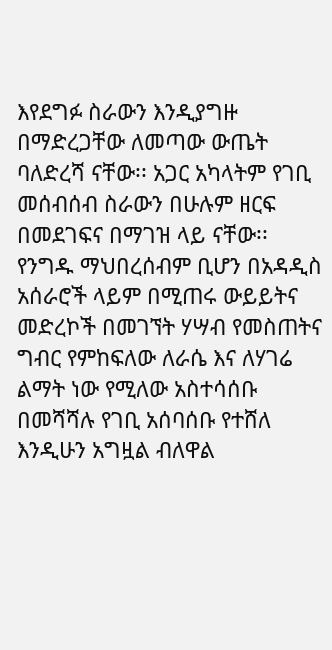እየደግፉ ስራውን እንዲያግዙ በማድረጋቸው ለመጣው ውጤት ባለድረሻ ናቸው፡፡ አጋር አካላትም የገቢ መሰብሰብ ስራውን በሁሉም ዘርፍ በመደገፍና በማገዝ ላይ ናቸው፡፡ የንግዱ ማህበረሰብም ቢሆን በአዳዲስ አሰራሮች ላይም በሚጠሩ ውይይትና መድረኮች በመገኘት ሃሣብ የመስጠትና ግብር የምከፍለው ለራሴ እና ለሃገሬ ልማት ነው የሚለው አስተሳሰቡ በመሻሻሉ የገቢ አሰባሰቡ የተሸለ እንዲሁን አግዟል ብለዋል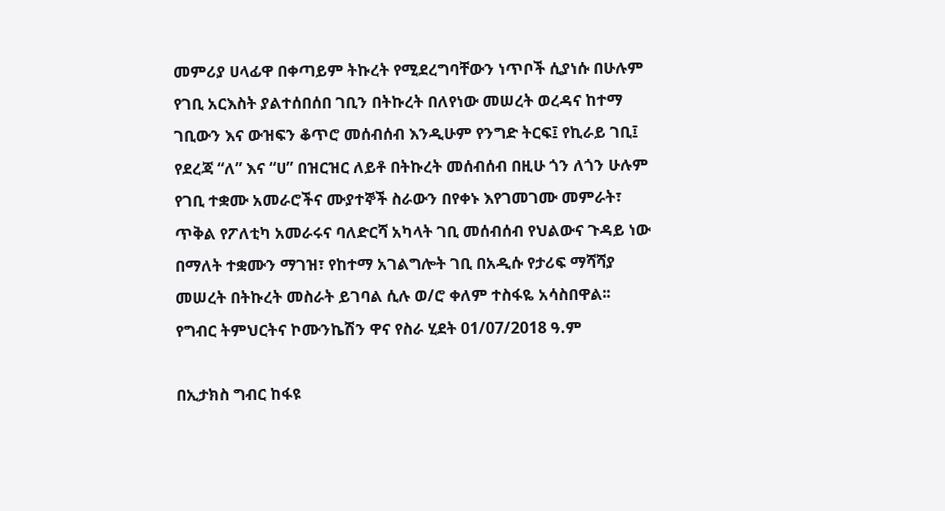መምሪያ ሀላፊዋ በቀጣይም ትኩረት የሚደረግባቸውን ነጥቦች ሲያነሱ በሁሉም የገቢ አርእስት ያልተሰበሰበ ገቢን በትኩረት በለየነው መሠረት ወረዳና ከተማ ገቢውን እና ውዝፍን ቆጥሮ መሰብሰብ እንዲሁም የንግድ ትርፍ፤ የኪራይ ገቢ፤ የደረጃ “ለ” እና “ሀ” በዝርዝር ለይቶ በትኩረት መሰብሰብ በዚሁ ጎን ለጎን ሁሉም የገቢ ተቋሙ አመራሮችና ሙያተኞች ስራውን በየቀኑ እየገመገሙ መምራት፣ ጥቅል የፖለቲካ አመራሩና ባለድርሻ አካላት ገቢ መሰብሰብ የህልውና ጉዳይ ነው በማለት ተቋሙን ማገዝ፣ የከተማ አገልግሎት ገቢ በአዲሱ የታሪፍ ማሻሻያ መሠረት በትኩረት መስራት ይገባል ሲሉ ወ/ሮ ቀለም ተስፋዬ አሳስበዋል፡፡
የግብር ትምህርትና ኮሙንኬሽን ዋና የስራ ሂደት 01/07/2018 ዓ.ም

በኢታክስ ግብር ከፋዩ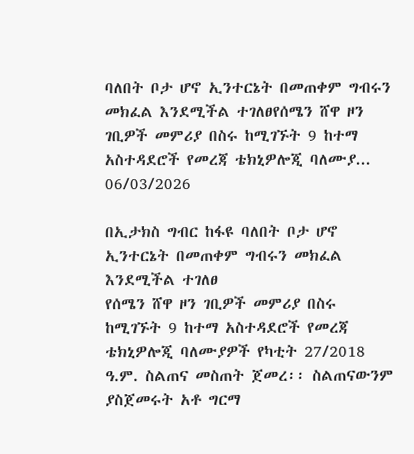ባለበት ቦታ ሆኖ ኢንተርኔት በመጠቀም ግብሩን መክፈል እንደሚችል ተገለፀየሰሜን ሸዋ ዞን ገቢዎች መምሪያ በስሩ ከሚገኙት 9 ከተማ አስተዳደሮች የመረጃ ቴክኒዎሎጂ ባለሙያ...
06/03/2026

በኢታክስ ግብር ከፋዩ ባለበት ቦታ ሆኖ ኢንተርኔት በመጠቀም ግብሩን መክፈል እንደሚችል ተገለፀ
የሰሜን ሸዋ ዞን ገቢዎች መምሪያ በስሩ ከሚገኙት 9 ከተማ አስተዳደሮች የመረጃ ቴክኒዎሎጂ ባለሙያዎች የካቲት 27/2018 ዓ.ም. ስልጠና መስጠት ጀመረ፡፡ ስልጠናውንም ያስጀመሩት አቶ ግርማ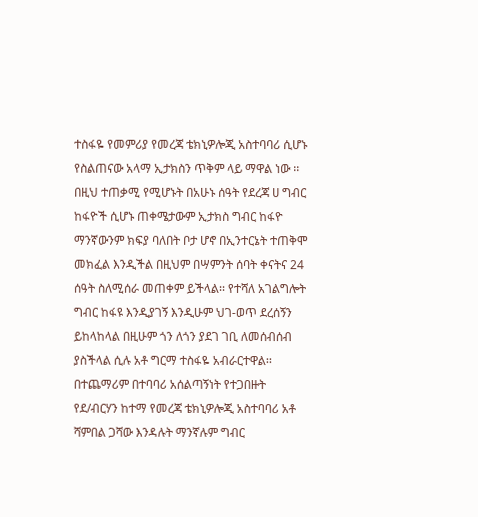ተስፋዬ የመምሪያ የመረጃ ቴክኒዎሎጂ አስተባባሪ ሲሆኑ የስልጠናው አላማ ኢታክስን ጥቅም ላይ ማዋል ነው ፡፡ በዚህ ተጠቃሚ የሚሆኑት በአሁኑ ሰዓት የደረጃ ሀ ግብር ከፋዮች ሲሆኑ ጠቀሜታውም ኢታክስ ግብር ከፋዮ ማንኛውንም ክፍያ ባለበት ቦታ ሆኖ በኢንተርኔት ተጠቅሞ መክፈል እንዲችል በዚህም በሣምንት ሰባት ቀናትና 24 ሰዓት ስለሚሰራ መጠቀም ይችላል፡፡ የተሻለ አገልግሎት ግብር ከፋዩ እንዲያገኝ እንዲሁም ህገ-ወጥ ደረሰኝን ይከላከላል በዚሁም ጎን ለጎን ያደገ ገቢ ለመሰብሰብ ያስችላል ሲሉ አቶ ግርማ ተስፋዬ አብራርተዋል፡፡
በተጨማሪም በተባባሪ አሰልጣኝነት የተጋበዙት የደ/ብርሃን ከተማ የመረጃ ቴክኒዎሎጂ አስተባባሪ አቶ ሻምበል ጋሻው እንዳሉት ማንኛሉም ግብር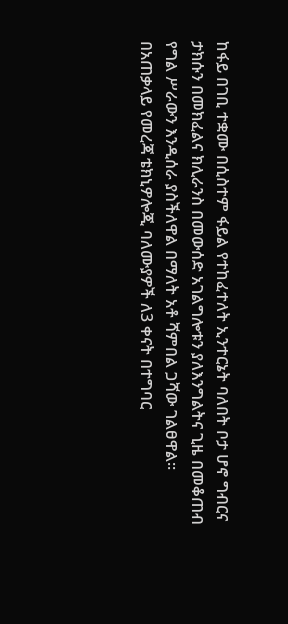ከፋይ በገቢ ተቋሙ በሲስተም ፋይል የተከፈተለት ኢንተርኔት ባለበት ቦታ ሆኖ ግብርና ታክሱን በመክፈልና ክሊራንስ በመውሰድ አገልግሎቱን ያለእንግልትና ጊዜ በመቆጠብ የግል ሥራውን እንዲሰራ ያስችለዋል በማለት አቶ ሻምበል ጋሻው ገልፀዋል፡፡
በአጠቃላይ የመረጃ ቴክኒዎሎጂ ባለሙያዎች ለ3 ቀናት በተግባር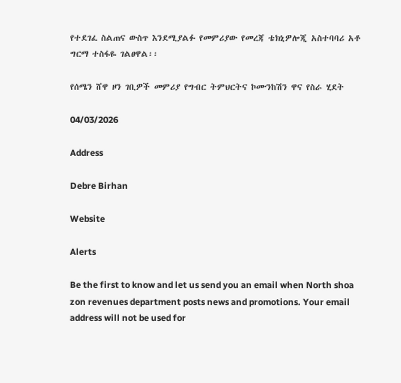የተደገፈ ስልጠና ውስጥ እንደሚያልፉ የመምሪያው የመረጃ ቴክኒዎሎጂ አስተባባሪ አቶ ግርማ ተስፋዬ ገልፀዋል፡፡

የሰሜን ሸዋ ዞን ገቢዎች መምሪያ የግብር ትምህርትና ኮሙንከሽን ዋና የስራ ሂደት

04/03/2026

Address

Debre Birhan

Website

Alerts

Be the first to know and let us send you an email when North shoa zon revenues department posts news and promotions. Your email address will not be used for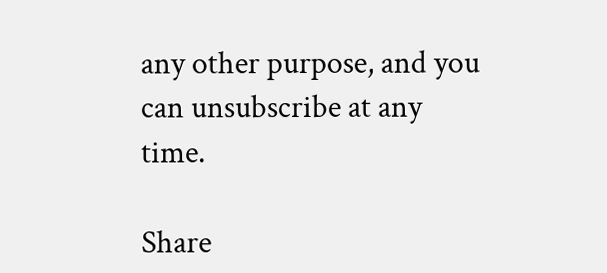any other purpose, and you can unsubscribe at any time.

Share